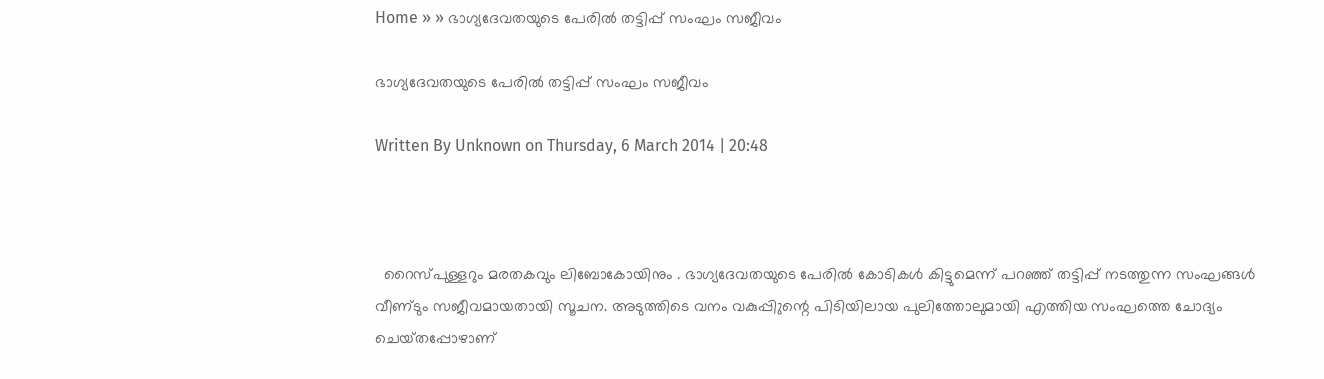Home » » ഭാഗ്യദേവതയുടെ പേരില്‍ തട്ടിപ്പ്‌ സംഘം സജീവം

ഭാഗ്യദേവതയുടെ പേരില്‍ തട്ടിപ്പ്‌ സംഘം സജീവം

Written By Unknown on Thursday, 6 March 2014 | 20:48



  റൈസ്‌പുള്ളറും മരതകവും ലിബോകോയിനും . ഭാഗ്യദേവതയുടെ പേരില്‍ കോടികള്‍ കിട്ടുമെന്ന്‌ പറഞ്ഞ്‌ തട്ടിപ്പ്‌ നടത്തുന്ന സംഘങ്ങള്‍  വീണ്‌ടും സജീവമായതായി സൂചന. അടുത്തിടെ വനം വകുപ്പിുന്റെ പിടിയിലായ പുലിത്തോലുമായി എത്തിയ സംഘത്തെ ചോദ്യം ചെയ്‌തപ്പോഴാണ്‌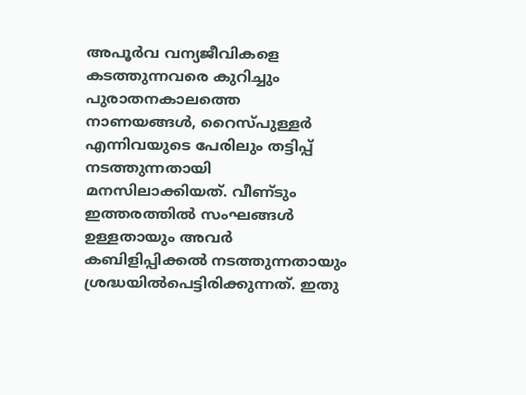അപൂര്‍വ വന്യജീവികളെ കടത്തുന്നവരെ കുറിച്ചും പുരാതനകാലത്തെ നാണയങ്ങള്‍, റൈസ്‌പുള്ളര്‍ എന്നിവയുടെ പേരിലും തട്ടിപ്പ്‌ നടത്തുന്നതായി മനസിലാക്കിയത്‌. വീണ്‌ടും ഇത്തരത്തില്‍ സംഘങ്ങള്‍ ഉള്ളതായും അവര്‍ കബിളിപ്പിക്കല്‍ നടത്തുന്നതായും ശ്രദ്ധയില്‍പെട്ടിരിക്കുന്നത്‌. ഇതു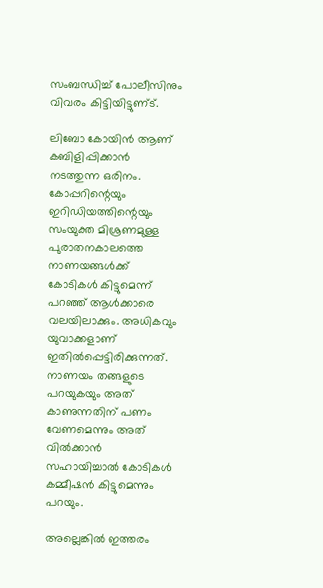സംബന്ധിച്ച്‌ പോലീസിനും വിവരം കിട്ടിയിട്ടുണ്‌ട്‌.

ലിബോ കോയിന്‍ ആണ്‌ കബിളിപ്പിക്കാന്‍ നടത്തുന്ന ഒരിനം. കോപ്പറിന്റെയും ഇറിഡിയത്തിന്റെയും സംയുക്ത മിശ്രണമുള്ള പുരാതനകാലത്തെ നാണയങ്ങള്‍ക്ക്‌ കോടികള്‍ കിട്ടുമെന്ന്‌ പറഞ്ഞ്‌ ആള്‍ക്കാരെ വലയിലാക്കും. അധികവും യുവാക്കളാണ്‌ ഇതില്‍പ്പെട്ടിരിക്കുന്നത്‌. നാണയം തങ്ങളുടെ പറയുകയും അത്‌ കാണുന്നതിന്‌ പണം വേണമെന്നും അത്‌ വില്‍ക്കാന്‍ സഹായിച്ചാല്‍ കോടികള്‍ കമ്മീഷന്‍ കിട്ടുമെന്നും പറയും.

അല്ലെങ്കില്‍ ഇത്തരം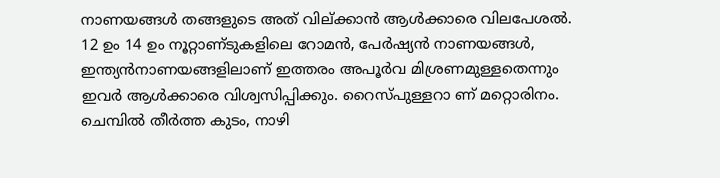നാണയങ്ങള്‍ തങ്ങളുടെ അത്‌ വില്‌ക്കാന്‍ ആള്‍ക്കാരെ വിലപേശല്‍. 12 ഉം 14 ഉം നൂറ്റാണ്‌ടുകളിലെ റോമന്‍, പേര്‍ഷ്യന്‍ നാണയങ്ങള്‍, ഇന്ത്യന്‍നാണയങ്ങളിലാണ്‌ ഇത്തരം അപൂര്‍വ മിശ്രണമുള്ളതെന്നും ഇവര്‍ ആള്‍ക്കാരെ വിശ്വസിപ്പിക്കും. റൈസ്‌പുള്ളറാ ണ്‌ മറ്റൊരിനം. ചെമ്പില്‍ തീര്‍ത്ത കുടം, നാഴി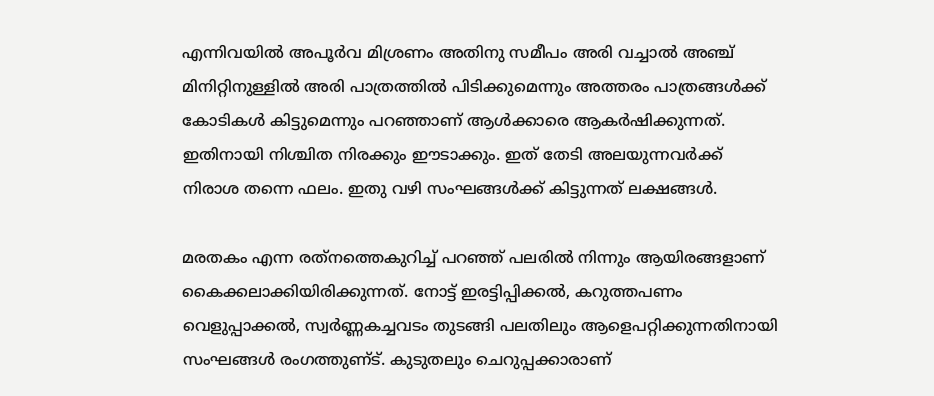എന്നിവയില്‍ അപൂര്‍വ മിശ്രണം അതിനു സമീപം അരി വച്ചാല്‍ അഞ്ച്‌ മിനിറ്റിനുള്ളില്‍ അരി പാത്രത്തില്‍ പിടിക്കുമെന്നും അത്തരം പാത്രങ്ങള്‍ക്ക്‌ കോടികള്‍ കിട്ടുമെന്നും പറഞ്ഞാണ്‌ ആള്‍ക്കാരെ ആകര്‍ഷിക്കുന്നത്‌. ഇതിനായി നിശ്ചിത നിരക്കും ഈടാക്കും. ഇത്‌ തേടി അലയുന്നവര്‍ക്ക്‌ നിരാശ തന്നെ ഫലം. ഇതു വഴി സംഘങ്ങള്‍ക്ക്‌ കിട്ടുന്നത്‌ ലക്ഷങ്ങള്‍.

മരതകം എന്ന രത്‌നത്തെകുറിച്ച്‌ പറഞ്ഞ്‌ പലരില്‍ നിന്നും ആയിരങ്ങളാണ്‌ കൈക്കലാക്കിയിരിക്കുന്നത്‌. നോട്ട്‌ ഇരട്ടിപ്പിക്കല്‍, കറുത്തപണം വെളുപ്പാക്കല്‍, സ്വര്‍ണ്ണകച്ചവടം തുടങ്ങി പലതിലും ആളെപറ്റിക്കുന്നതിനായി സംഘങ്ങള്‍ രംഗത്തുണ്‌ട്‌. കുടുതലും ചെറുപ്പക്കാരാണ്‌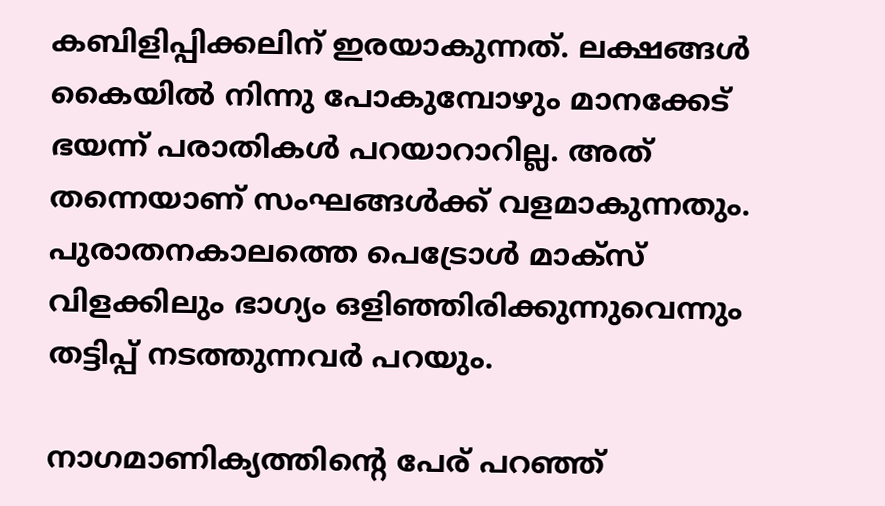കബിളിപ്പിക്കലിന്‌ ഇരയാകുന്നത്‌. ലക്ഷങ്ങള്‍ കൈയില്‍ നിന്നു പോകുമ്പോഴും മാനക്കേട്‌ ഭയന്ന്‌ പരാതികള്‍ പറയാറാറില്ല. അത്‌ തന്നെയാണ്‌ സംഘങ്ങള്‍ക്ക്‌ വളമാകുന്നതും. പുരാതനകാലത്തെ പെട്രോള്‍ മാക്‌സ്‌ വിളക്കിലും ഭാഗ്യം ഒളിഞ്ഞിരിക്കുന്നുവെന്നും തട്ടിപ്പ്‌ നടത്തുന്നവര്‍ പറയും.

നാഗമാണിക്യത്തിന്റെ പേര്‌ പറഞ്ഞ്‌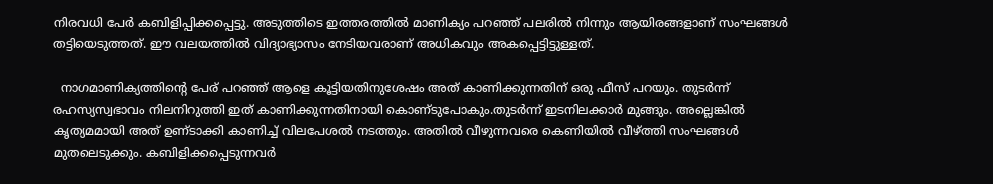നിരവധി പേര്‍ കബിളിപ്പിക്കപ്പെട്ടു. അടുത്തിടെ ഇത്തരത്തില്‍ മാണിക്യം പറഞ്ഞ്‌ പലരില്‍ നിന്നും ആയിരങ്ങളാണ്‌ സംഘങ്ങള്‍ തട്ടിയെടുത്തത്‌. ഈ വലയത്തില്‍ വിദ്യാഭ്യാസം നേടിയവരാണ്‌ അധികവും അകപ്പെട്ടിട്ടുള്ളത്‌.

  നാഗമാണിക്യത്തിന്റെ പേര്‌ പറഞ്ഞ്‌ ആളെ കൂട്ടിയതിനുശേഷം അത്‌ കാണിക്കുന്നതിന്‌ ഒരു ഫീസ്‌ പറയും. തുടര്‍ന്ന്‌ രഹസ്യസ്വഭാവം നിലനിറുത്തി ഇത്‌ കാണിക്കുന്നതിനായി കൊണ്‌ടുപോകും.തുടര്‍ന്ന്‌ ഇടനിലക്കാര്‍ മുങ്ങും. അല്ലെങ്കില്‍ കൃത്യമമായി അത്‌ ഉണ്‌ടാക്കി കാണിച്ച്‌ വിലപേശല്‍ നടത്തും. അതില്‍ വീഴുന്നവരെ കെണിയില്‍ വീഴ്‌ത്തി സംഘങ്ങള്‍ മുതലെടുക്കും. കബിളിക്കപ്പെടുന്നവര്‍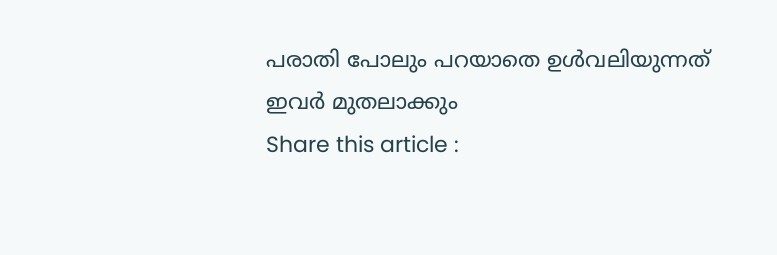പരാതി പോലും പറയാതെ ഉള്‍വലിയുന്നത്‌ ഇവര്‍ മുതലാക്കും
Share this article :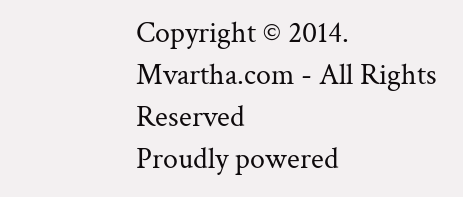Copyright © 2014. Mvartha.com - All Rights Reserved
Proudly powered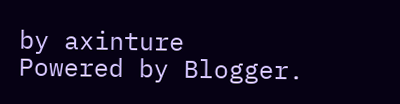by axinture
Powered by Blogger.